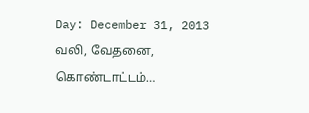Day: December 31, 2013
வலி, வேதனை, கொண்டாட்டம்…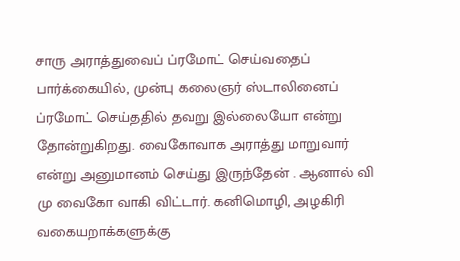சாரு அராத்துவைப் ப்ரமோட் செய்வதைப் பார்க்கையில், முன்பு கலைஞர் ஸ்டாலினைப் ப்ரமோட் செய்ததில் தவறு இல்லையோ என்று தோன்றுகிறது. வைகோவாக அராத்து மாறுவார் என்று அனுமானம் செய்து இருந்தேன் . ஆனால் வி மு வைகோ வாகி விட்டார். கனிமொழி, அழகிரி வகையறாக்களுக்கு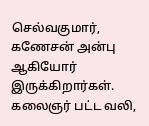செல்வகுமார், கணேசன் அன்பு ஆகியோர் இருக்கிறார்கள். கலைஞர் பட்ட வலி,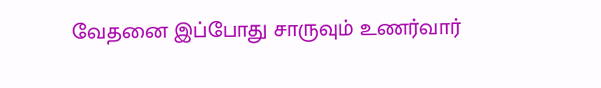வேதனை இப்போது சாருவும் உணர்வார்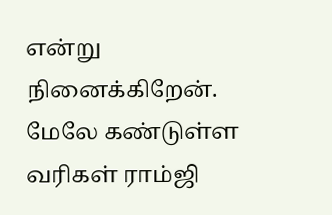என்று நினைக்கிறேன். மேலே கண்டுள்ள வரிகள் ராம்ஜி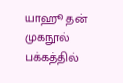யாஹூ தன் முகநூல் பக்கத்தில்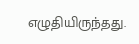எழுதியிருந்தது.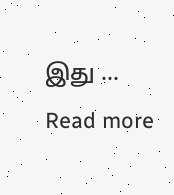இது … Read more